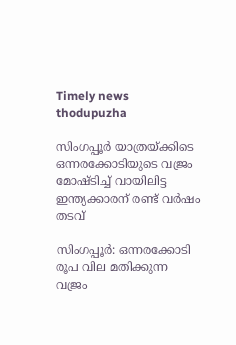Timely news thodupuzha

സിംഗപ്പൂർ യാത്രയ്ക്കിടെ ഒന്നരക്കോടിയുടെ വജ്രം മോഷ്ടിച്ച് വായിലിട്ട ഇന്ത്യക്കാരന് രണ്ട് വർഷം തടവ്

സിംഗപ്പൂർ: ഒന്നരക്കോടി രൂപ വില മതിക്കുന്ന വജ്രം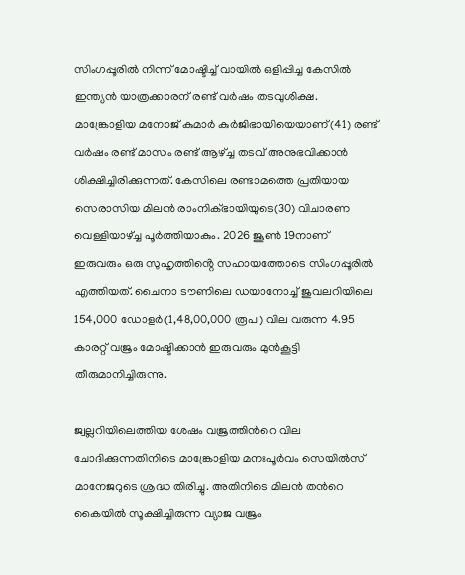സിംഗപ്പൂരിൽ നിന്ന് മോഷ്ടിച്ച് വായിൽ ഒളിപ്പിച്ച കേസിൽ ഇന്ത്യൻ യാത്രക്കാരന് രണ്ട് വർഷം തടവുശിക്ഷ. മാങ്ക്രോളിയ മനോജ് കുമാർ കുർജിഭായിയെയാണ്(41) രണ്ട് വർഷം രണ്ട് മാസം രണ്ട് ആഴ്ച്ച തടവ് അനുഭവിക്കാൻ ശിക്ഷിച്ചിരിക്കുന്നത്. കേസിലെ രണ്ടാമത്തെ പ്രതിയായ സെരാസിയ മിലൻ രാംനിക്ഭായിയുടെ(30) വിചാരണ വെള്ളിയാഴ്ച്ച പൂർത്തിയാകും. 2026 ജൂൺ 19നാണ് ഇരുവരും ഒരു സുഹൃത്തിൻ്റെ സഹായത്തോടെ സിംഗപ്പൂരിൽ എത്തിയത്. ചൈനാ ടൗണിലെ ഡയാനോച്ച് ജുവലറിയിലെ 154,000 ഡോളർ(1,48,00,000 രൂപ) വില വരുന്ന 4.95 കാരറ്റ് വജ്രം മോഷ്ടിക്കാൻ ഇരുവരും മുൻകൂട്ടി തീരുമാനിച്ചിരുന്നു.

ജ്വല്ലറിയിലെത്തിയ ശേഷം വജ്രത്തിൻറെ വില ചോദിക്കുന്നതിനിടെ മാങ്ക്രോളിയ മനഃപൂർവം സെയിൽസ് മാനേജറുടെ ശ്രദ്ധ തിരിച്ചു. അതിനിടെ മിലൻ തൻറെ കൈയിൽ സൂക്ഷിച്ചിരുന്ന വ്യാജ വജ്രം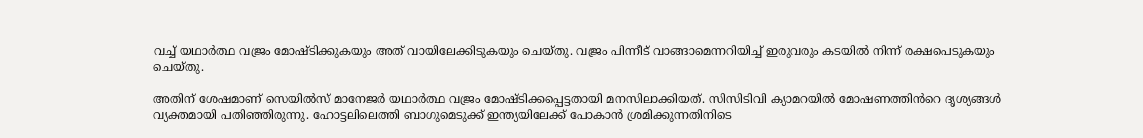വച്ച് യഥാർത്ഥ വജ്രം മോഷ്ടിക്കുകയും അത് വായിലേക്കിടുകയും ചെയ്തു. വജ്രം പിന്നീട് വാങ്ങാമെന്നറിയിച്ച് ഇരുവരും കടയിൽ നിന്ന് രക്ഷപെടുകയും ചെയ്തു.

അതിന് ശേഷമാണ് സെയിൽസ് മാനേജർ യഥാർത്ഥ വജ്രം മോഷ്ടിക്കപ്പെട്ടതായി മനസിലാക്കിയത്. സിസിടിവി ക്യാമറയിൽ മോഷണത്തിൻറെ ദൃശ്യങ്ങൾ വ്യക്തമായി പതിഞ്ഞിരുന്നു. ഹോട്ടലിലെത്തി ബാഗുമെടുക്ക് ഇന്ത്യയിലേക്ക് പോകാൻ ശ്രമിക്കുന്നതിനിടെ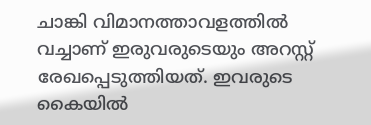ചാങ്കി വിമാനത്താവളത്തിൽ വച്ചാണ് ഇരുവരുടെയും അറസ്റ്റ് രേഖപ്പെടുത്തിയത്. ഇവരുടെ കൈയിൽ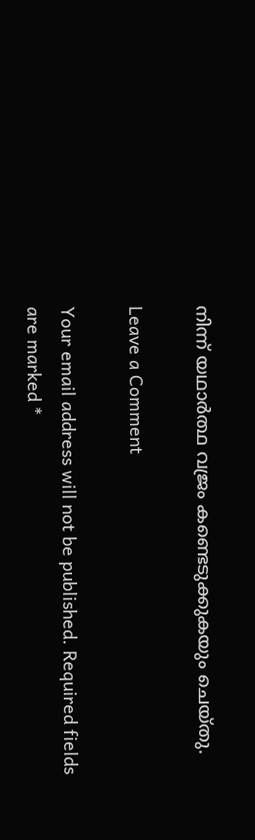നിന്ന് യഥാർത്ഥ വജ്രം കണ്ടെടുക്കുകയും ചെയ്തു.

Leave a Comment

Your email address will not be published. Required fields are marked *